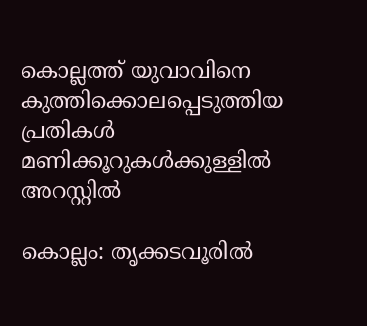കൊല്ലത്ത് യുവാവിനെ കുത്തിക്കൊലപ്പെടുത്തിയ പ്രതികൾ മണിക്കൂറുകൾക്കുള്ളിൽ അറസ്റ്റിൽ

കൊല്ലം: തൃക്കടവൂരിൽ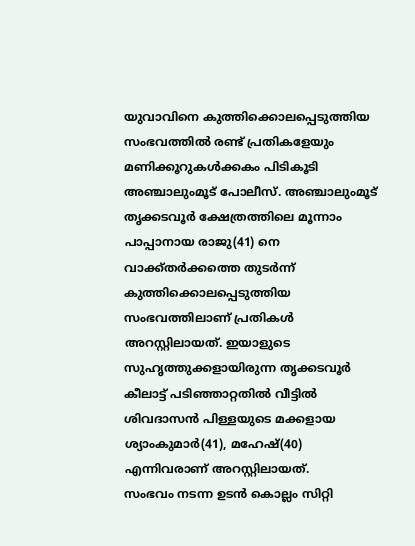യുവാവിനെ കുത്തിക്കൊലപ്പെടുത്തിയ സംഭവത്തിൽ രണ്ട് പ്രതികളേയും മണിക്കൂറുകൾക്കകം പിടികൂടി അഞ്ചാലുംമൂട് പോലീസ്. അഞ്ചാലുംമൂട് തൃക്കടവൂർ ക്ഷേത്രത്തിലെ മൂന്നാം പാപ്പാനായ രാജു(41) നെ വാക്ക്തർക്കത്തെ തുടർന്ന് കുത്തിക്കൊലപ്പെടുത്തിയ സംഭവത്തിലാണ് പ്രതികൾ അറസ്റ്റിലായത്. ഇയാളുടെ സുഹൃത്തുക്കളായിരുന്ന തൃക്കടവൂർ കീലാട്ട് പടിഞ്ഞാറ്റതിൽ വീട്ടിൽ ശിവദാസൻ പിള്ളയുടെ മക്കളായ ശ്യാംകുമാർ(41), മഹേഷ്(40) എന്നിവരാണ് അറസ്റ്റിലായത്.
സംഭവം നടന്ന ഉടൻ കൊല്ലം സിറ്റി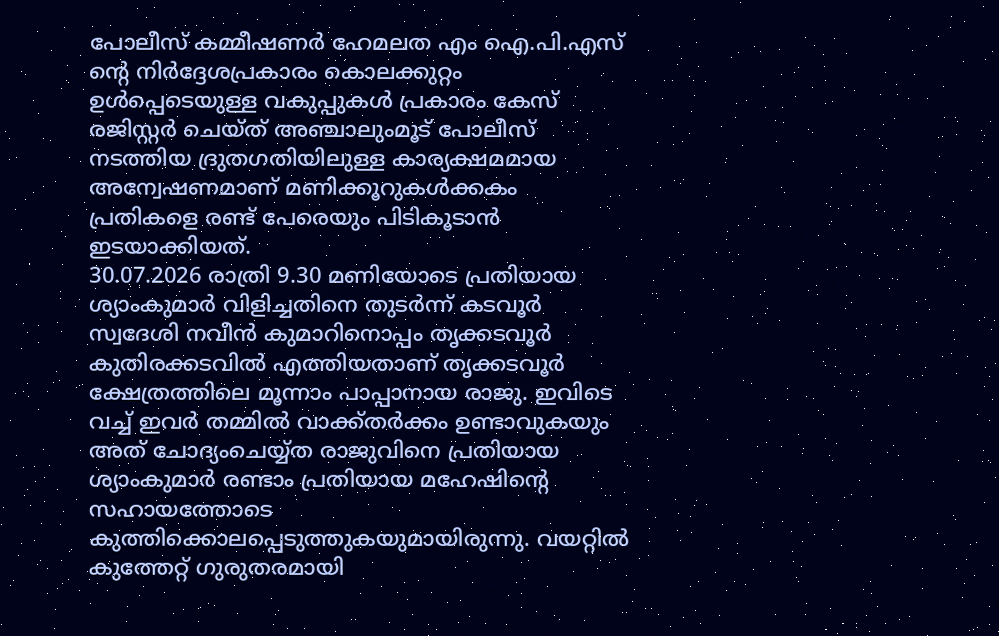പോലീസ് കമ്മീഷണർ ഹേമലത എം ഐ.പി.എസ് ന്റെ നിർദ്ദേശപ്രകാരം കൊലക്കുറ്റം ഉൾപ്പെടെയുള്ള വകുപ്പുകൾ പ്രകാരം കേസ് രജിസ്റ്റർ ചെയ്ത് അഞ്ചാലുംമൂട് പോലീസ് നടത്തിയ ദ്രുതഗതിയിലുള്ള കാര്യക്ഷമമായ അന്വേഷണമാണ് മണിക്കൂറുകൾക്കകം പ്രതികളെ രണ്ട് പേരെയും പിടികൂടാൻ ഇടയാക്കിയത്.
30.07.2026 രാത്രി 9.30 മണിയോടെ പ്രതിയായ ശ്യാംകുമാർ വിളിച്ചതിനെ തുടർന്ന് കടവൂർ സ്വദേശി നവീൻ കുമാറിനൊപ്പം തൃക്കടവൂർ കുതിരക്കടവിൽ എത്തിയതാണ് തൃക്കടവൂർ ക്ഷേത്രത്തിലെ മൂന്നാം പാപ്പാനായ രാജു. ഇവിടെ വച്ച് ഇവർ തമ്മിൽ വാക്ക്തർക്കം ഉണ്ടാവുകയും അത് ചോദ്യംചെയ്യ്ത രാജുവിനെ പ്രതിയായ ശ്യാംകുമാർ രണ്ടാം പ്രതിയായ മഹേഷിന്റെ സഹായത്തോടെ കുത്തിക്കൊലപ്പെടുത്തുകയുമായിരുന്നു. വയറ്റിൽ കുത്തേറ്റ് ഗുരുതരമായി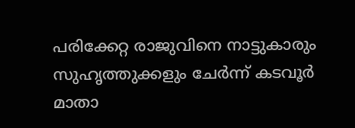പരിക്കേറ്റ രാജുവിനെ നാട്ടുകാരും സുഹൃത്തുക്കളും ചേർന്ന് കടവൂർ മാതാ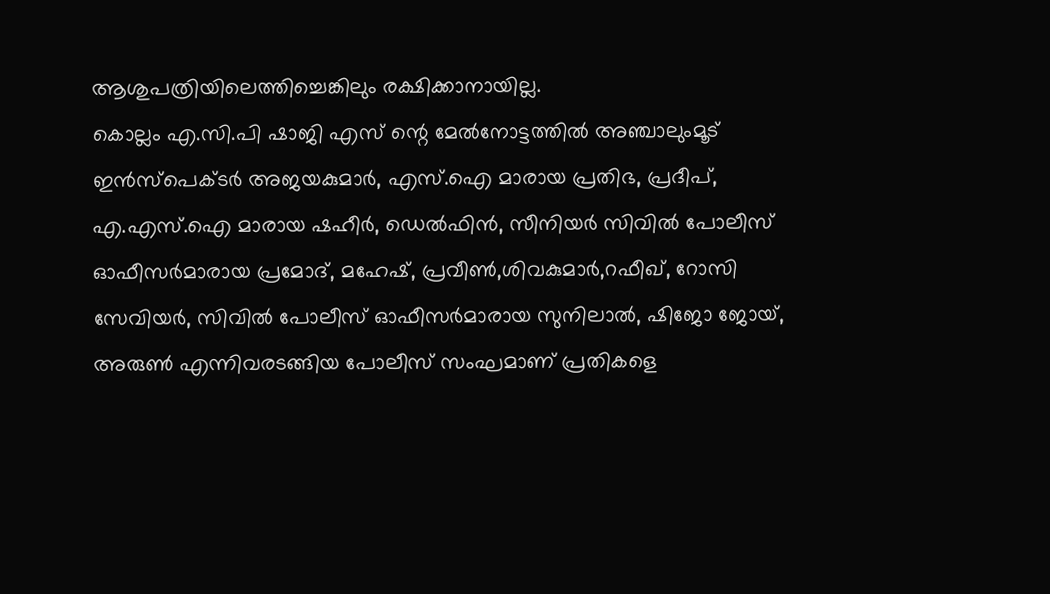ആശുപത്രിയിലെത്തിച്ചെങ്കിലും രക്ഷിക്കാനായില്ല.
കൊല്ലം എ.സി.പി ഷാജി എസ് ന്റെ മേൽനോട്ടത്തിൽ അഞ്ചാലുംമൂട് ഇൻസ്പെക്ടർ അജയകുമാർ, എസ്.ഐ മാരായ പ്രതിഭ, പ്രദീപ്, എ.എസ്.ഐ മാരായ ഷഹീർ, ഡെൽഫിൻ, സീനിയർ സിവിൽ പോലീസ് ഓഫീസർമാരായ പ്രമോദ്, മഹേഷ്, പ്രവീൺ,ശിവകുമാർ,റഫീഖ്, റോസി സേവിയർ, സിവിൽ പോലീസ് ഓഫീസർമാരായ സുനിലാൽ, ഷിജോ ജോയ്, അരുൺ എന്നിവരടങ്ങിയ പോലീസ് സംഘമാണ് പ്രതികളെ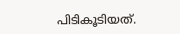പിടികൂടിയത്.